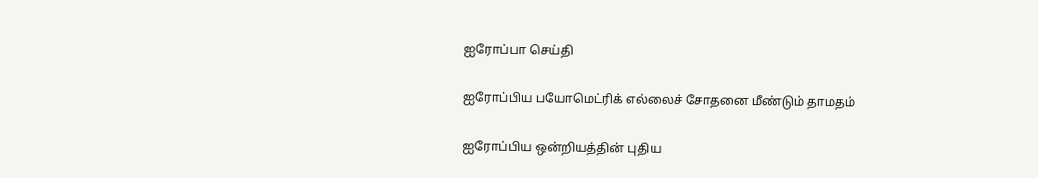ஐரோப்பா செய்தி

ஐரோப்பிய பயோமெட்ரிக் எல்லைச் சோதனை மீண்டும் தாமதம்

ஐரோப்பிய ஒன்றியத்தின் புதிய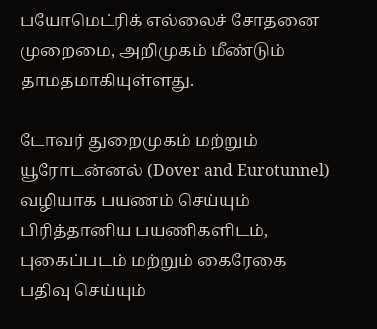பயோமெட்ரிக் எல்லைச் சோதனை முறைமை, அறிமுகம் மீண்டும் தாமதமாகியுள்ளது.

டோவர் துறைமுகம் மற்றும் யூரோடன்னல் (Dover and Eurotunnel) வழியாக பயணம் செய்யும் பிரித்தானிய பயணிகளிடம், புகைப்படம் மற்றும் கைரேகை பதிவு செய்யும்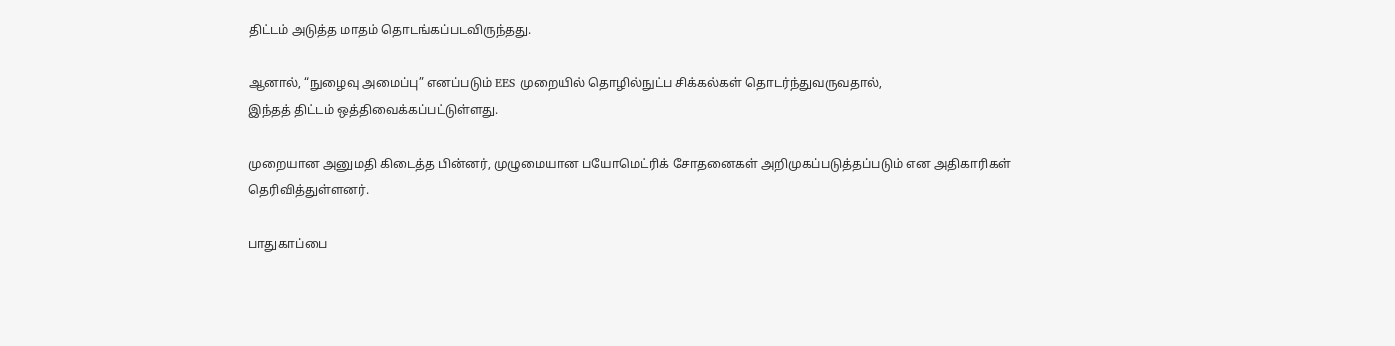திட்டம் அடுத்த மாதம் தொடங்கப்படவிருந்தது.

ஆனால், “நுழைவு அமைப்பு” எனப்படும் EES முறையில் தொழில்நுட்ப சிக்கல்கள் தொடர்ந்துவருவதால்,
இந்தத் திட்டம் ஒத்திவைக்கப்பட்டுள்ளது.

முறையான அனுமதி கிடைத்த பின்னர், முழுமையான பயோமெட்ரிக் சோதனைகள் அறிமுகப்படுத்தப்படும் என அதிகாரிகள் தெரிவித்துள்ளனர்.

பாதுகாப்பை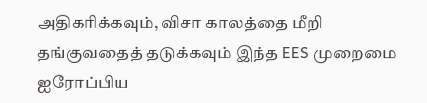அதிகரிக்கவும், விசா காலத்தை மீறி தங்குவதைத் தடுக்கவும் இந்த EES முறைமை ஐரோப்பிய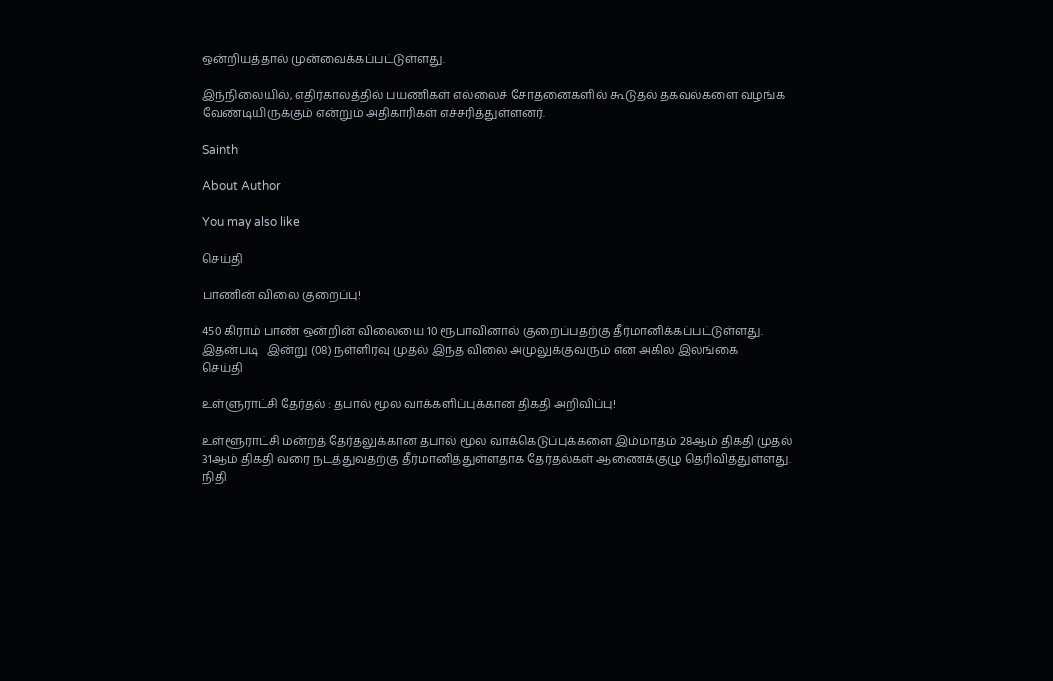ஒன்றியத்தால் முன்வைக்கப்பட்டுள்ளது.

இந்நிலையில், எதிர்காலத்தில் பயணிகள் எல்லைச் சோதனைகளில் கூடுதல் தகவல்களை வழங்க வேண்டியிருக்கும் என்றும் அதிகாரிகள் எச்சரித்துள்ளனர்.

Sainth

About Author

You may also like

செய்தி

பாணின் விலை குறைப்பு!

450 கிராம் பாண் ஒன்றின் விலையை 10 ரூபாவினால் குறைப்பதற்கு தீர்மானிக்கப்பட்டுள்ளது. இதன்படி   இன்று (08) நள்ளிரவு முதல் இந்த விலை அமுலுக்குவரும் என அகில இலங்கை
செய்தி

உள்ளுராட்சி தேர்தல் : தபால் மூல வாக்களிப்புக்கான திகதி அறிவிப்பு!

உள்ளூராட்சி மன்றத் தேர்தலுக்கான தபால் மூல வாக்கெடுப்புக்களை இம்மாதம் 28ஆம் திகதி முதல் 31ஆம் திகதி வரை நடத்துவதற்கு தீர்மானித்துள்ளதாக தேர்தல்கள் ஆணைக்குழு தெரிவித்துள்ளது. நிதி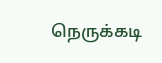நெருக்கடி